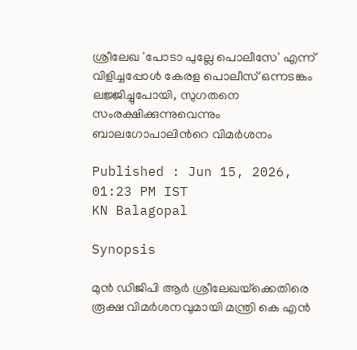ശ്രീലേഖ 'പോടാ പുല്ലേ പൊലീസേ' എന്ന് വിളിച്ചപ്പോൾ കേരള പൊലീസ് ഒന്നടങ്കം ലജ്ജിച്ചുപോയി, സുഗതനെ സംരക്ഷിക്കുന്നുവെന്നും ബാലഗോപാലിന്‍റെ വിമർശനം

Published : Jun 15, 2026, 01:23 PM IST
KN Balagopal

Synopsis

മുൻ ഡിജിപി ആർ ശ്രീലേഖയ്‌ക്കെതിരെ രൂക്ഷ വിമർശനവുമായി മന്ത്രി കെ എൻ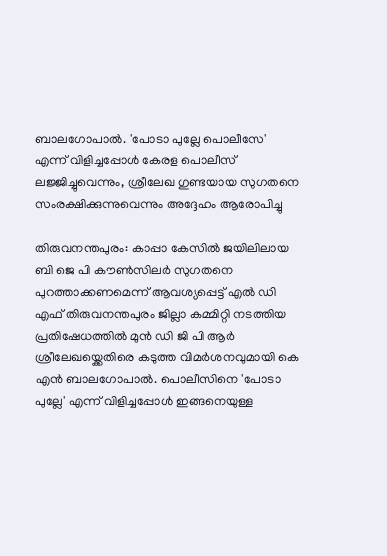ബാലഗോപാൽ. 'പോടാ പുല്ലേ പൊലീസേ' എന്ന് വിളിച്ചപ്പോൾ കേരള പൊലീസ് ലജ്ജിച്ചുവെന്നും, ശ്രീലേഖ ഗുണ്ടയായ സുഗതനെ സംരക്ഷിക്കുന്നുവെന്നും അദ്ദേഹം ആരോപിച്ചു

തിരുവനന്തപുരം: കാപ്പാ കേസിൽ ജയിലിലായ ബി ജെ പി കൗൺസിലർ സുഗതനെ പുറത്താക്കണമെന്ന് ആവശ്യപ്പെട്ട് എൽ ഡി എഫ് തിരുവനന്തപുരം ജില്ലാ കമ്മിറ്റി നടത്തിയ പ്രതിഷേധത്തിൽ മുൻ ഡി ജി പി ആർ ശ്രീലേഖയ്ക്കെതിരെ കടുത്ത വിമർശനവുമായി കെ എൻ ബാലഗോപാൽ. പൊലീസിനെ 'പോടാ പുല്ലേ' എന്ന് വിളിച്ചപ്പോൾ ഇങ്ങനെയുള്ള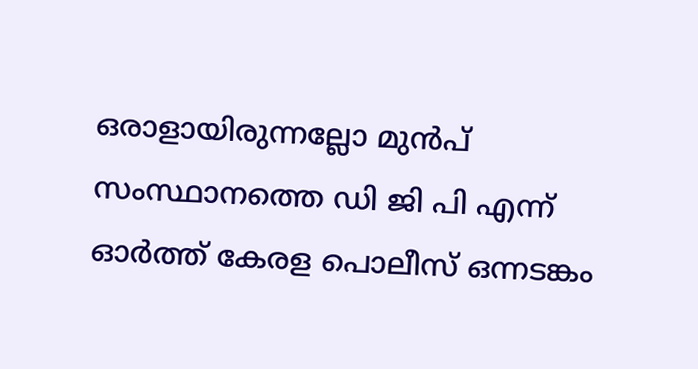ഒരാളായിരുന്നല്ലോ മുൻപ് സംസ്ഥാനത്തെ ഡി ജി പി എന്ന് ഓർത്ത് കേരള പൊലീസ് ഒന്നടങ്കം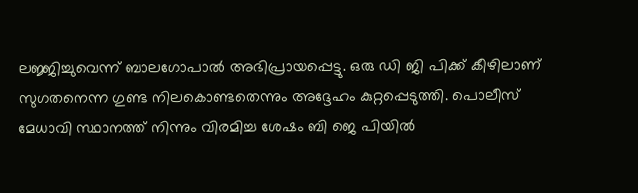ലജ്ജിച്ചുവെന്ന് ബാലഗോപാൽ അഭിപ്രായപ്പെട്ടു. ഒരു ഡി ജി പിക്ക് കീഴിലാണ് സുഗതനെന്ന ഗുണ്ട നിലകൊണ്ടതെന്നും അദ്ദേഹം കുറ്റപ്പെടുത്തി. പൊലീസ് മേധാവി സ്ഥാനത്ത് നിന്നും വിരമിച്ച ശേഷം ബി ജെ പിയിൽ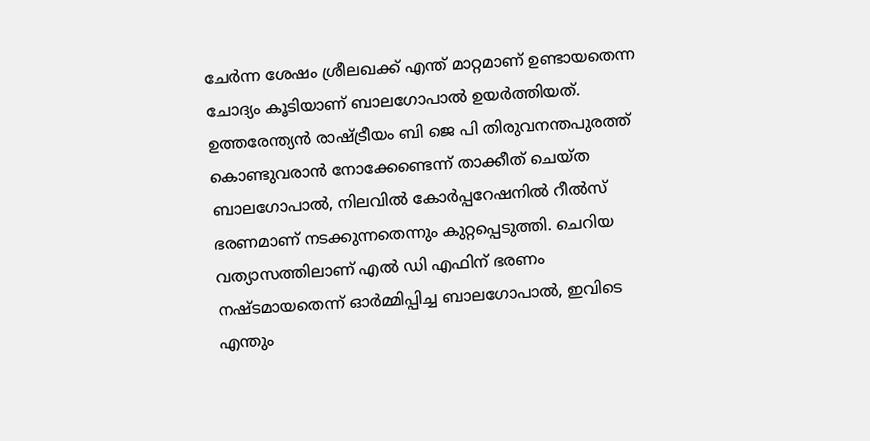ചേർന്ന ശേഷം ശ്രീലഖക്ക് എന്ത് മാറ്റമാണ് ഉണ്ടായതെന്ന ചോദ്യം കൂടിയാണ് ബാലഗോപാൽ ഉയർത്തിയത്. ഉത്തരേന്ത്യൻ രാഷ്ട്രീയം ബി ജെ പി തിരുവനന്തപുരത്ത് കൊണ്ടുവരാൻ നോക്കേണ്ടെന്ന് താക്കീത് ചെയ്ത ബാലഗോപാൽ, നിലവിൽ കോർപ്പറേഷനിൽ റീൽസ് ഭരണമാണ് നടക്കുന്നതെന്നും കുറ്റപ്പെടുത്തി. ചെറിയ വത്യാസത്തിലാണ് എൽ ഡി എഫിന് ഭരണം നഷ്ടമായതെന്ന് ഓർമ്മിപ്പിച്ച ബാലഗോപാൽ, ഇവിടെ എന്തും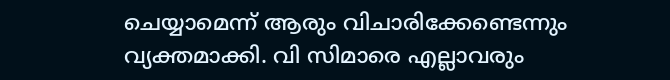ചെയ്യാമെന്ന് ആരും വിചാരിക്കേണ്ടെന്നും വ്യക്തമാക്കി. വി സിമാരെ എല്ലാവരും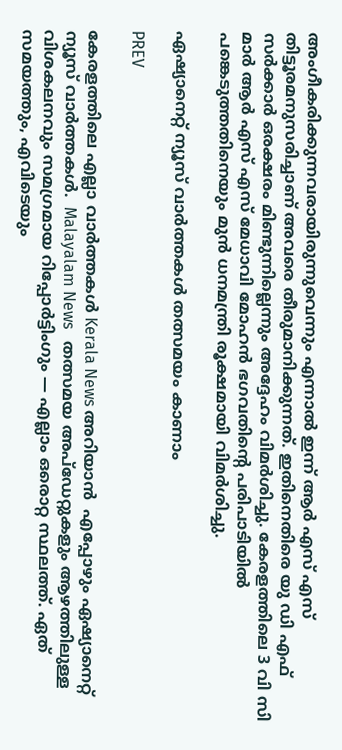അംഗീകരിക്കുന്നവരായിരുന്നുവെന്നും എന്നാൽ ഇന്ന് ആർ എസ് എസ് തിട്ടൂരമനുസരിച്ചാണ് അവരെ തീരുമാനിക്കുന്നത്. ഇതിനെതിരെ യു ഡി എഫ് സർക്കാർ ഒരക്ഷരം മിണ്ടുന്നില്ലെന്നും അദ്ദേഹം വിമർശിച്ചു. കേരളത്തിലെ 3 വി സി മാർ ആർ എസ് എസ് മേധാവി മോഹൻ ഭഗവതിന്‍റെ പരിപാടിയിൽ പങ്കെടുത്തതിനെയും മുൻ ധനമന്ത്രി രൂക്ഷമായി വിമർശിച്ചു.

ഏഷ്യാനെറ്റ് ന്യൂസ് വാർത്തകൾ തത്സമയം കാണാം

PREV

കേരളത്തിലെ എല്ലാ വാർത്തകൾ Kerala News അറിയാൻ  എപ്പോഴും ഏഷ്യാനെറ്റ് ന്യൂസ് വാർത്തകൾ.  Malayalam News   തത്സമയ അപ്‌ഡേറ്റുകളും ആഴത്തിലുള്ള വിശകലനവും സമഗ്രമായ റിപ്പോർട്ടിംഗും — എല്ലാം ഒരൊറ്റ സ്ഥലത്ത്. ഏത് സമയത്തും, എവിടെയും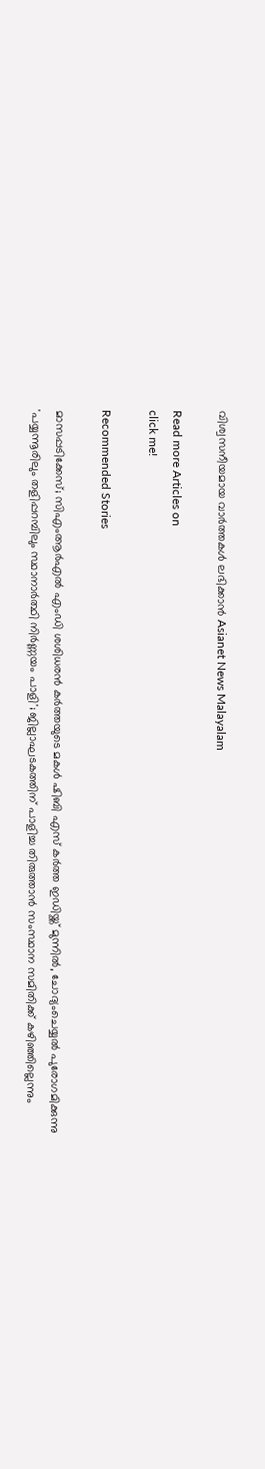വിശ്വസനീയമായ വാർത്തകൾ ലഭിക്കാൻ Asianet News Malayalam

Read more Articles on
click me!

Recommended Stories

മാസപ്പടിക്കേസ്; സിഎംആർഎൽ എംഡി ശശിധരൻ കർത്തയുടെ മകൾ ഷിബി എസ് കർത്ത ഇഡിയ്ക്ക് മുന്നിൽ, ചോദ്യംചെയ്യൽ പുരോഗമിക്കുന്നു
'പയ്യന്നൂരിലും തളിപ്പറമ്പിലും സ്ഥാനാർത്ഥി നിർണ്ണയം പാളി'; ജില്ലാഘടകത്തിന് പാളിച്ച തിരുത്താൻ സംസ്ഥാന സമിതിക്ക് കഴിഞ്ഞില്ലെന്നും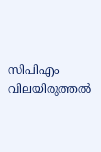സിപിഎം വിലയിരുത്തൽ